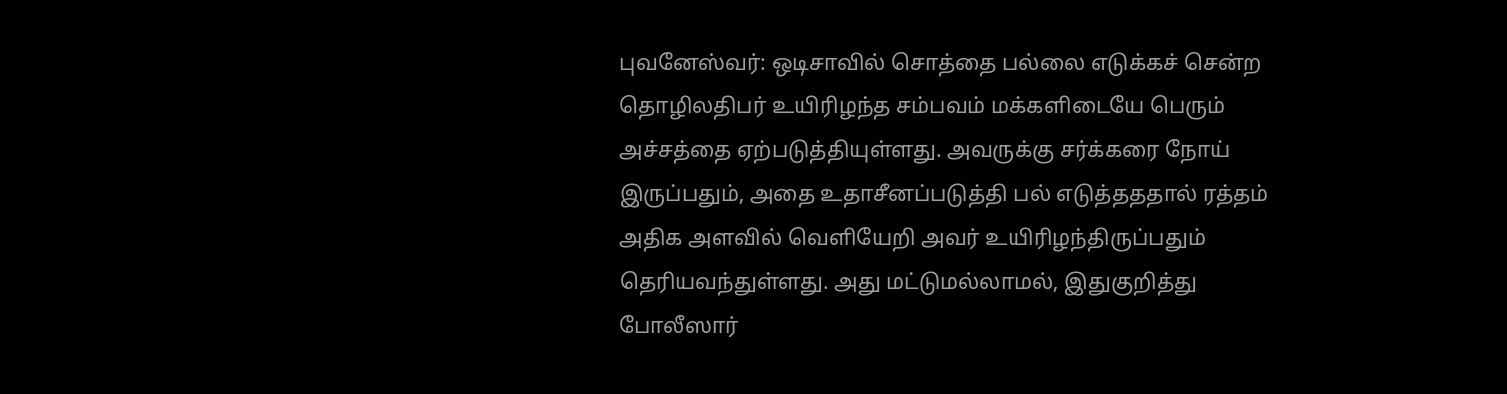புவனேஸ்வர்: ஒடிசாவில் சொத்தை பல்லை எடுக்கச் சென்ற தொழிலதிபர் உயிரிழந்த சம்பவம் மக்களிடையே பெரும் அச்சத்தை ஏற்படுத்தியுள்ளது. அவருக்கு சர்க்கரை நோய் இருப்பதும், அதை உதாசீனப்படுத்தி பல் எடுத்தததால் ரத்தம் அதிக அளவில் வெளியேறி அவர் உயிரிழந்திருப்பதும் தெரியவந்துள்ளது. அது மட்டுமல்லாமல், இதுகுறித்து போலீஸார்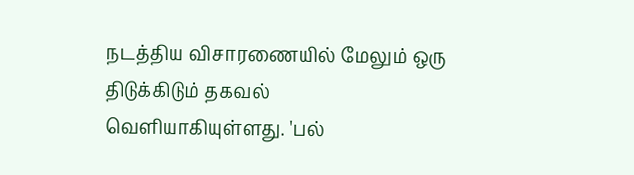நடத்திய விசாரணையில் மேலும் ஒரு திடுக்கிடும் தகவல் வெளியாகியுள்ளது. 'பல்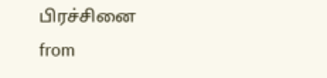பிரச்சினை
from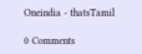Oneindia - thatsTamil

0 Comments